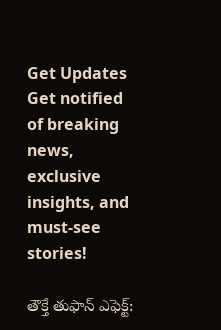Get Updates
Get notified of breaking news, exclusive insights, and must-see stories!

తౌక్తే తుఫాన్ ఎఫెక్ట్: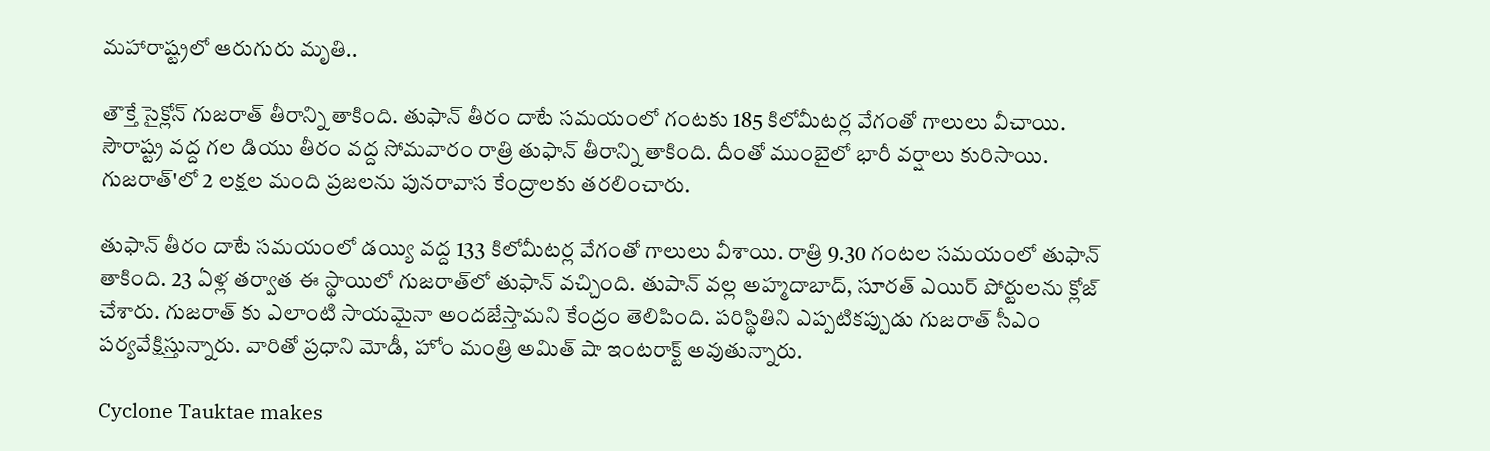మహారాష్ట్రలో ఆరుగురు మృతి..

తౌక్తే సైక్లోన్ గుజరాత్ తీరాన్ని తాకింది. తుఫాన్ తీరం దాటే సమయంలో గంటకు 185 కిలోమీటర్ల వేగంతో గాలులు వీచాయి. సౌరాష్ట్ర వద్ద గల డియు తీరం వద్ద సోమవారం రాత్రి తుఫాన్ తీరాన్ని తాకింది. దీంతో ముంబైలో భారీ వర్షాలు కురిసాయి. గుజరాత్'లో 2 లక్షల మంది ప్రజలను పునరావాస కేంద్రాలకు తరలించారు.

తుఫాన్ తీరం దాటే సమయంలో డయ్యి వద్ద 133 కిలోమీటర్ల వేగంతో గాలులు వీశాయి. రాత్రి 9.30 గంటల సమయంలో తుఫాన్ తాకింది. 23 ఏళ్ల తర్వాత ఈ స్థాయిలో గుజరాత్‌లో తుఫాన్ వచ్చింది. తుపాన్ వల్ల అహ్మదాబాద్, సూరత్ ఎయిర్ పోర్టులను క్లోజ్ చేశారు. గుజరాత్ కు ఎలాంటి సాయమైనా అందజేస్తామని కేంద్రం తెలిపింది. పరిస్థితిని ఎప్పటికప్పుడు గుజరాత్ సీఎం పర్యవేక్షిస్తున్నారు. వారితో ప్రధాని మోడీ, హోం మంత్రి అమిత్ షా ఇంటరాక్ట్ అవుతున్నారు.

Cyclone Tauktae makes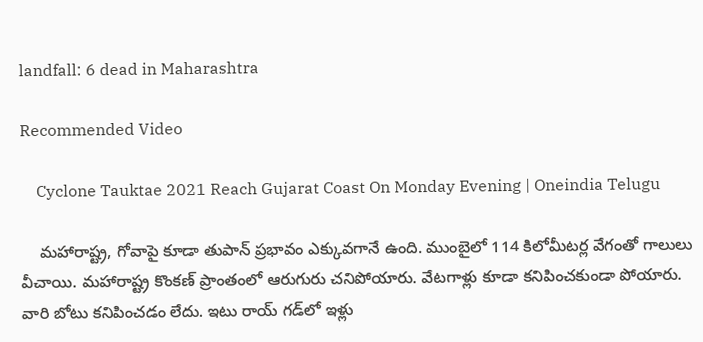landfall: 6 dead in Maharashtra

Recommended Video

    Cyclone Tauktae 2021 Reach Gujarat Coast On Monday Evening | Oneindia Telugu

    మహారాష్ట్ర, గోవాపై కూడా తుపాన్ ప్రభావం ఎక్కువగానే ఉంది. ముంబైలో 114 కిలోమీటర్ల వేగంతో గాలులు వీచాయి. మహారాష్ట్ర కొంకణ్ ప్రాంతంలో ఆరుగురు చనిపోయారు. వేటగాళ్లు కూడా కనిపించకుండా పోయారు. వారి బోటు కనిపించడం లేదు. ఇటు రాయ్ గడ్‌లో ఇళ్లు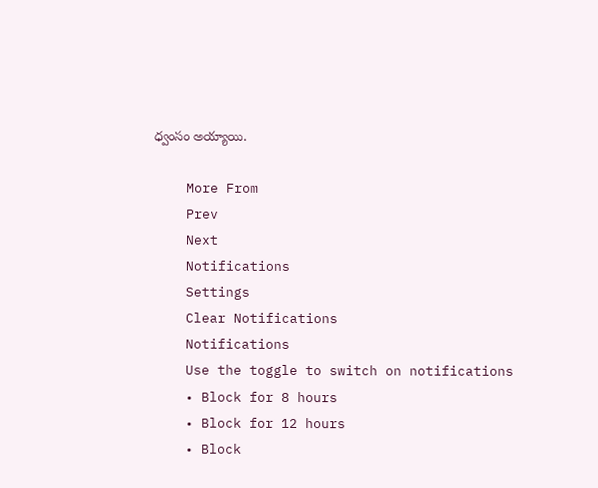ధ్వంసం అయ్యాయి.

    More From
    Prev
    Next
    Notifications
    Settings
    Clear Notifications
    Notifications
    Use the toggle to switch on notifications
    • Block for 8 hours
    • Block for 12 hours
    • Block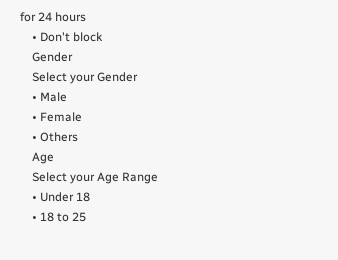for 24 hours
    • Don't block
    Gender
    Select your Gender
    • Male
    • Female
    • Others
    Age
    Select your Age Range
    • Under 18
    • 18 to 25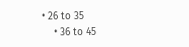• 26 to 35
    • 36 to 45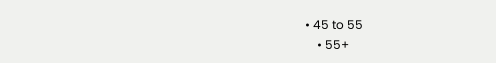• 45 to 55
    • 55+